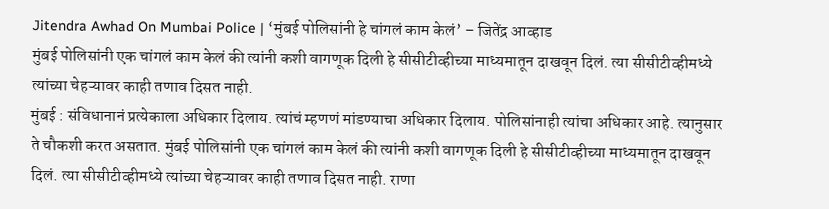Jitendra Awhad On Mumbai Police | ‘मुंबई पोलिसांनी हे चांगलं काम केलं’ – जितेंद्र आव्हाड
मुंबई पोलिसांनी एक चांगलं काम केलं की त्यांनी कशी वागणूक दिली हे सीसीटीव्हीच्या माध्यमातून दाखवून दिलं. त्या सीसीटीव्हीमध्ये त्यांच्या चेहऱ्यावर काही तणाव दिसत नाही.
मुंबई : संविधानानं प्रत्येकाला अधिकार दिलाय. त्यांचं म्हणणं मांडण्याचा अधिकार दिलाय. पोलिसांनाही त्यांचा अधिकार आहे. त्यानुसार ते चौकशी करत असतात. मुंबई पोलिसांनी एक चांगलं काम केलं की त्यांनी कशी वागणूक दिली हे सीसीटीव्हीच्या माध्यमातून दाखवून दिलं. त्या सीसीटीव्हीमध्ये त्यांच्या चेहऱ्यावर काही तणाव दिसत नाही. राणा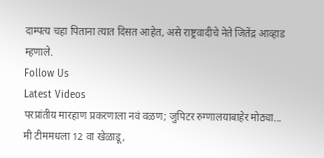दाम्पत्य चहा पिताना त्यात दिसत आहेत, असे राष्ट्रवादीचे नेते जितेंद्र आव्हाड म्हणाले.
Follow Us
Latest Videos
परप्रांतीय मारहाण प्रकरणाला नवं वळण; जुपिटर रुग्णालयाबाहेर मोठ्या...
मी टीममधला 12 वा खेळाडू,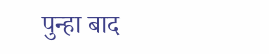पुन्हा बाद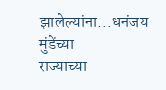झालेल्यांना...धनंजय मुंडेंच्या
राज्याच्या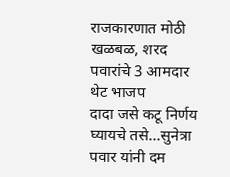राजकारणात मोठी खळबळ, शरद पवारांचे 3 आमदार थेट भाजप
दादा जसे कटू निर्णय घ्यायचे तसे...सुनेत्रा पवार यांनी दम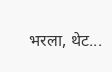भरला, थेट...